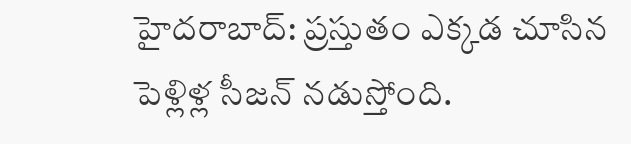హైదరాబాద్: ప్రస్తుతం ఎక్కడ చూసిన పెళ్లిళ్ల సీజన్ నడుస్తోంది.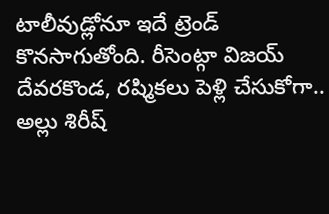టాలీవుడ్లోనూ ఇదే ట్రెండ్ కొనసాగుతోంది. రీసెంట్గా విజయ్ దేవరకొండ, రష్మికలు పెళ్లి చేసుకోగా.. అల్లు శిరీష్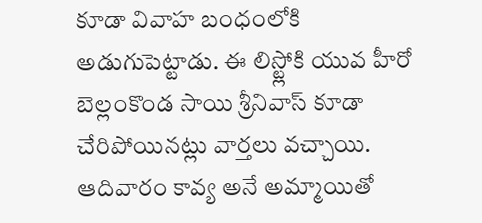కూడా వివాహ బంధంలోకి అడుగుపెట్టాడు. ఈ లిస్ట్లోకి యువ హీరో బెల్లంకొండ సాయి శ్రీనివాస్ కూడా చేరిపోయినట్లు వార్తలు వచ్చాయి. ఆదివారం కావ్య అనే అమ్మాయితో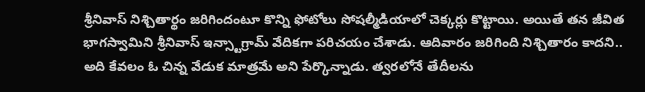శ్రీనివాస్ నిశ్చితార్థం జరిగిందంటూ కొన్ని ఫోటోలు సోషల్మీడియాలో చెక్కర్లు కొట్టాయి. అయితే తన జీవిత భాగస్వామిని శ్రీనివాస్ ఇన్స్టాగ్రామ్ వేదికగా పరిచయం చేశాడు. ఆదివారం జరిగింది నిశ్చితారం కాదని.. అది కేవలం ఓ చిన్న వేడుక మాత్రమే అని పేర్కొన్నాడు. త్వరలోనే తేదీలను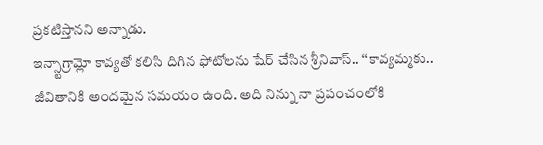ప్రకటిస్తానని అన్నాడు.
ఇన్స్టాగ్రామ్లో కావ్యతో కలిసి దిగిన ఫోటోలను షేర్ చేసిన శ్రీనివాస్.. ‘‘కావ్యమ్మకు.. జీవితానికి అందమైన సమయం ఉంది. అది నిన్ను నా ప్రపంచంలోకి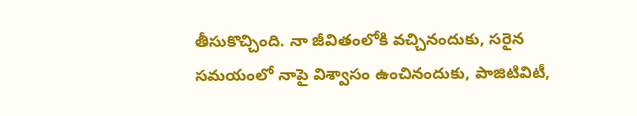తీసుకొచ్చింది. నా జీవితంలోకి వచ్చినందుకు, సరైన సమయంలో నాపై విశ్వాసం ఉంచినందుకు, పాజిటివిటీ,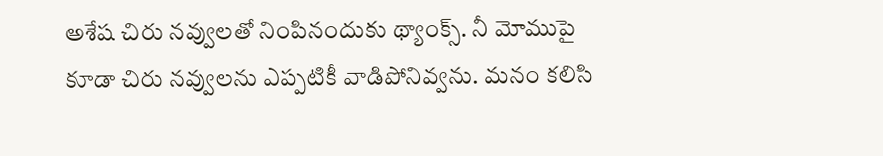అశేష చిరు నవ్వులతో నింపినందుకు థ్యాంక్స్. నీ మోముపై కూడా చిరు నవ్వులను ఎప్పటికీ వాడిపోనివ్వను. మనం కలిసి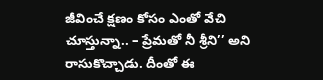జీవించే క్షణం కోసం ఎంతో వేచి చూస్తున్నా.. – ప్రేమతో నీ శ్రీని’’ అని రాసుకొచ్చాడు. దీంతో ఈ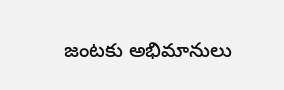జంటకు అభిమానులు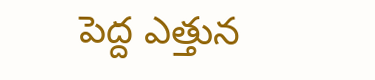పెద్ద ఎత్తున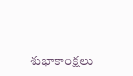శుభాకాంక్షలు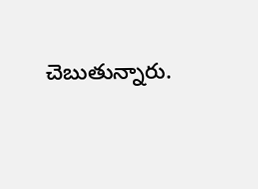చెబుతున్నారు.